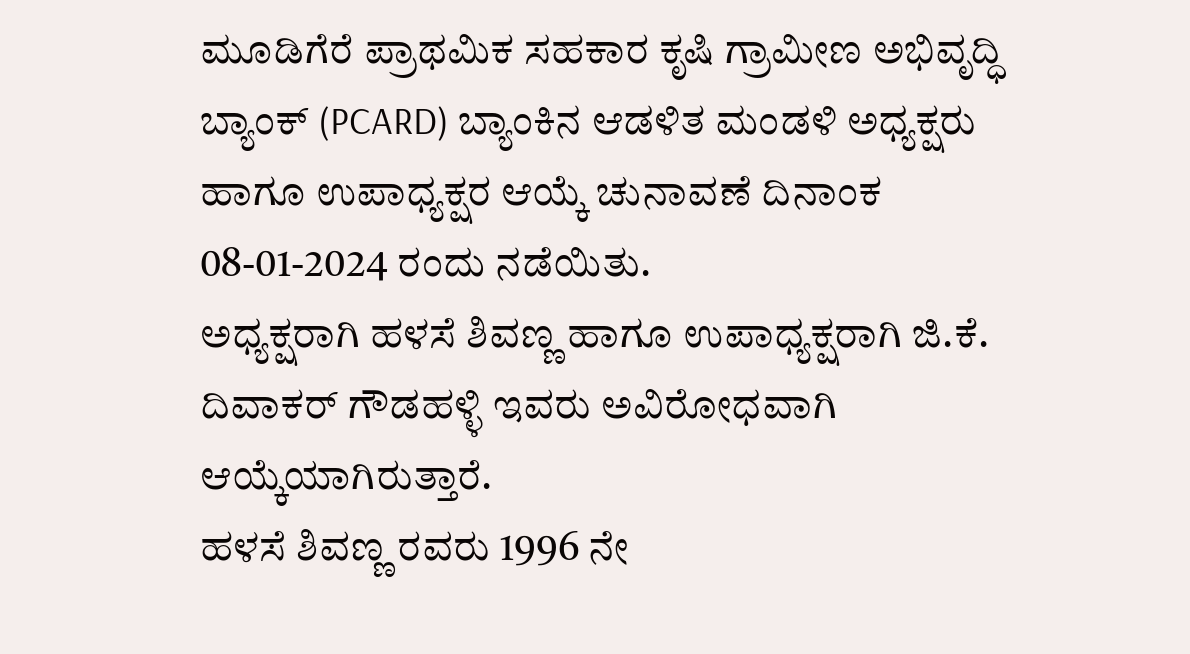ಮೂಡಿಗೆರೆ ಪ್ರಾಥಮಿಕ ಸಹಕಾರ ಕೃಷಿ ಗ್ರಾಮೀಣ ಅಭಿವೃದ್ಧಿ ಬ್ಯಾಂಕ್ (PCARD) ಬ್ಯಾಂಕಿನ ಆಡಳಿತ ಮಂಡಳಿ ಅಧ್ಯಕ್ಷರು ಹಾಗೂ ಉಪಾಧ್ಯಕ್ಷರ ಆಯ್ಕೆ ಚುನಾವಣೆ ದಿನಾಂಕ 08-01-2024 ರಂದು ನಡೆಯಿತು.
ಅಧ್ಯಕ್ಷರಾಗಿ ಹಳಸೆ ಶಿವಣ್ಣ ಹಾಗೂ ಉಪಾಧ್ಯಕ್ಷರಾಗಿ ಜಿ.ಕೆ. ದಿವಾಕರ್ ಗೌಡಹಳ್ಳಿ ಇವರು ಅವಿರೋಧವಾಗಿ ಆಯ್ಕೆಯಾಗಿರುತ್ತಾರೆ.
ಹಳಸೆ ಶಿವಣ್ಣ ರವರು 1996 ನೇ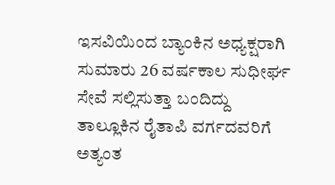ಇಸವಿಯಿಂದ ಬ್ಯಾಂಕಿನ ಅಧ್ಯಕ್ಷರಾಗಿ ಸುಮಾರು 26 ವರ್ಷಕಾಲ ಸುಧೀರ್ಘ ಸೇವೆ ಸಲ್ಲಿಸುತ್ತಾ ಬಂದಿದ್ದು ತಾಲ್ಲೂಕಿನ ರೈತಾಪಿ ವರ್ಗದವರಿಗೆ ಅತ್ಯಂತ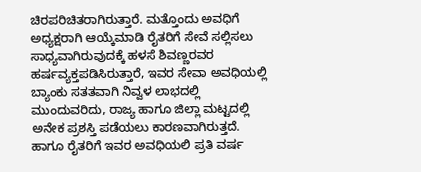ಚಿರಪರಿಚಿತರಾಗಿರುತ್ತಾರೆ. ಮತ್ತೊಂದು ಅವಧಿಗೆ ಅಧ್ಯಕ್ಷರಾಗಿ ಆಯ್ಕೆಮಾಡಿ ರೈತರಿಗೆ ಸೇವೆ ಸಲ್ಲಿಸಲು ಸಾಧ್ಯವಾಗಿರುವುದಕ್ಕೆ ಹಳಸೆ ಶಿವಣ್ಣರವರ ಹರ್ಷವ್ಯಕ್ತಪಡಿಸಿರುತ್ತಾರೆ, ಇವರ ಸೇವಾ ಅವಧಿಯಲ್ಲಿ ಬ್ಯಾಂಕು ಸತತವಾಗಿ ನಿವ್ವಳ ಲಾಭದಲ್ಲಿ ಮುಂದುವರಿದು, ರಾಜ್ಯ ಹಾಗೂ ಜಿಲ್ಲಾ ಮಟ್ಟದಲ್ಲಿ ಅನೇಕ ಪ್ರಶಸ್ತಿ ಪಡೆಯಲು ಕಾರಣವಾಗಿರುತ್ತದೆ. ಹಾಗೂ ರೈತರಿಗೆ ಇವರ ಅವಧಿಯಲಿ ಪ್ರತಿ ವರ್ಷ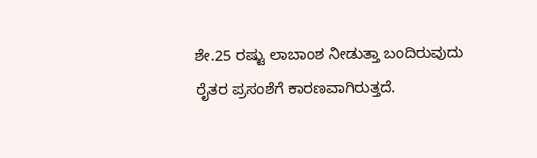ಶೇ.25 ರಷ್ಟು ಲಾಬಾಂಶ ನೀಡುತ್ತಾ ಬಂದಿರುವುದು ರೈತರ ಪ್ರಸಂಶೆಗೆ ಕಾರಣವಾಗಿರುತ್ತದೆ.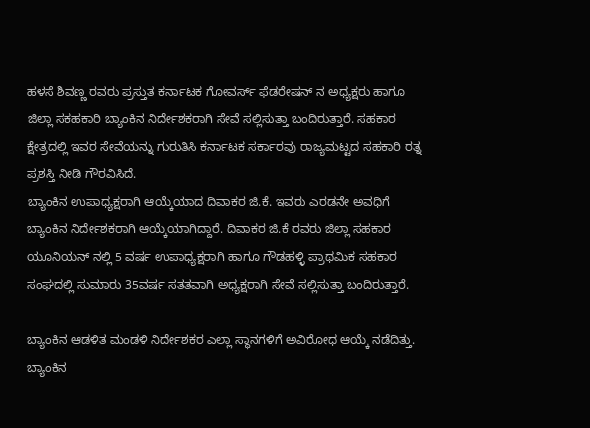ಹಳಸೆ ಶಿವಣ್ಣ ರವರು ಪ್ರಸ್ತುತ ಕರ್ನಾಟಕ ಗೋವರ್ಸ್ ಫೆಡರೇಷನ್ ನ ಅಧ್ಯಕ್ಷರು ಹಾಗೂ ಜಿಲ್ಲಾ ಸಕಹಕಾರಿ ಬ್ಯಾಂಕಿನ ನಿರ್ದೇಶಕರಾಗಿ ಸೇವೆ ಸಲ್ಲಿಸುತ್ತಾ ಬಂದಿರುತ್ತಾರೆ. ಸಹಕಾರ ಕ್ಷೇತ್ರದಲ್ಲಿ ಇವರ ಸೇವೆಯನ್ನು ಗುರುತಿಸಿ ಕರ್ನಾಟಕ ಸರ್ಕಾರವು ರಾಜ್ಯಮಟ್ಟದ ಸಹಕಾರಿ ರತ್ನ ಪ್ರಶಸ್ತಿ ನೀಡಿ ಗೌರವಿಸಿದೆ.
ಬ್ಯಾಂಕಿನ ಉಪಾಧ್ಯಕ್ಷರಾಗಿ ಆಯ್ಕೆಯಾದ ದಿವಾಕರ ಜಿ.ಕೆ. ಇವರು ಎರಡನೇ ಅವಧಿಗೆ ಬ್ಯಾಂಕಿನ ನಿರ್ದೇಶಕರಾಗಿ ಆಯ್ಕೆಯಾಗಿದ್ದಾರೆ. ದಿವಾಕರ ಜಿ.ಕೆ ರವರು ಜಿಲ್ಲಾ ಸಹಕಾರ ಯೂನಿಯನ್ ನಲ್ಲಿ 5 ವರ್ಷ ಉಪಾಧ್ಯಕ್ಷರಾಗಿ ಹಾಗೂ ಗೌಡಹಳ್ಳಿ ಪ್ರಾಥಮಿಕ ಸಹಕಾರ ಸಂಘದಲ್ಲಿ ಸುಮಾರು 35ವರ್ಷ ಸತತವಾಗಿ ಅಧ್ಯಕ್ಷರಾಗಿ ಸೇವೆ ಸಲ್ಲಿಸುತ್ತಾ ಬಂದಿರುತ್ತಾರೆ.

ಬ್ಯಾಂಕಿನ ಆಡಳಿತ ಮಂಡಳಿ ನಿರ್ದೇಶಕರ ಎಲ್ಲಾ ಸ್ಥಾನಗಳಿಗೆ ಅವಿರೋಧ ಆಯ್ಕೆ ನಡೆದಿತ್ತು. ಬ್ಯಾಂಕಿನ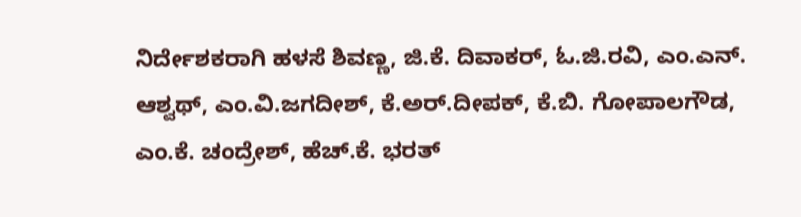ನಿರ್ದೇಶಕರಾಗಿ ಹಳಸೆ ಶಿವಣ್ಣ, ಜಿ.ಕೆ. ದಿವಾಕರ್, ಓ.ಜಿ.ರವಿ, ಎಂ.ಎನ್. ಆಶ್ವಥ್, ಎಂ.ವಿ.ಜಗದೀಶ್, ಕೆ.ಅರ್.ದೀಪಕ್, ಕೆ.ಬಿ. ಗೋಪಾಲಗೌಡ, ಎಂ.ಕೆ. ಚಂದ್ರೇಶ್, ಹೆಚ್.ಕೆ. ಭರತ್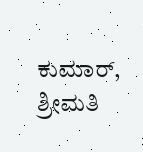ಕುಮಾರ್, ಶ್ರೀಮತಿ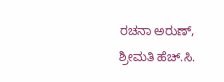ರಚನಾ ಅರುಣ್, ಶ್ರೀಮತಿ ಹೆಚ್.ಸಿ.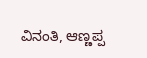ವಿನಂತಿ, ಆಣ್ಣಪ್ಪ